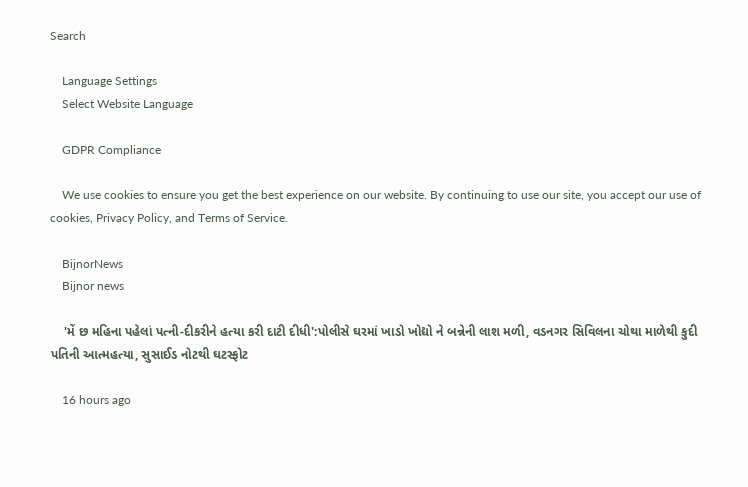Search

    Language Settings
    Select Website Language

    GDPR Compliance

    We use cookies to ensure you get the best experience on our website. By continuing to use our site, you accept our use of cookies, Privacy Policy, and Terms of Service.

    BijnorNews
    Bijnor news

    'મેં છ મહિના પહેલાં પત્ની-દીકરીને હત્યા કરી દાટી દીધી':પોલીસે ઘરમાં ખાડો ખોદ્યો ને બન્નેની લાશ મળી, વડનગર સિવિલના ચોથા માળેથી કુદી પતિની આત્મહત્યા, સુસાઈડ નોટથી ઘટસ્ફોટ

    16 hours ago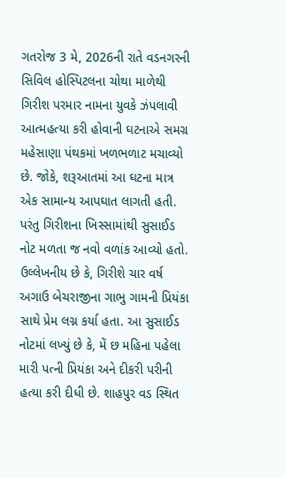ગતરોજ 3 મે, 2026ની રાતે વડનગરની સિવિલ હોસ્પિટલના ચોથા માળેથી ગિરીશ પરમાર નામના યુવકે ઝંપલાવી આત્મહત્યા કરી હોવાની ઘટનાએ સમગ્ર મહેસાણા પંથકમાં ખળભળાટ મચાવ્યો છે. જોકે, શરૂઆતમાં આ ઘટના માત્ર એક સામાન્ય આપઘાત લાગતી હતી. પરંતુ ગિરીશના ખિસ્સામાંથી સુસાઈડ નોટ મળતા જ નવો વળાંક આવ્યો હતો. ઉલ્લેખનીય છે કે, ગિરીશે ચાર વર્ષ અગાઉ બેચરાજીના ગાભુ ગામની પ્રિયંકા સાથે પ્રેમ લગ્ન કર્યા હતા. આ સુસાઈડ નોટમાં લખ્યું છે કે, મેં છ મહિના પહેલા મારી પત્ની પ્રિયંકા અને દીકરી પરીની હત્યા કરી દીધી છે. શાહપુર વડ સ્થિત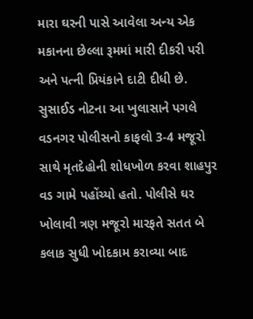મારા ઘરની પાસે આવેલા અન્ય એક મકાનના છેલ્લા રૂમમાં મારી દીકરી પરી અને પત્ની પ્રિયંકાને દાટી દીધી છે. સુસાઈડ નોટના આ ખુલાસાને પગલે વડનગર પોલીસનો કાફલો 3-4 મજૂરો સાથે મૃતદેહોની શોધખોળ કરવા શાહપુર વડ ગામે પહોંચ્યો હતો. પોલીસે ઘર ખોલાવી ત્રણ મજૂરો મારફતે સતત બે કલાક સુધી ખોદકામ કરાવ્યા બાદ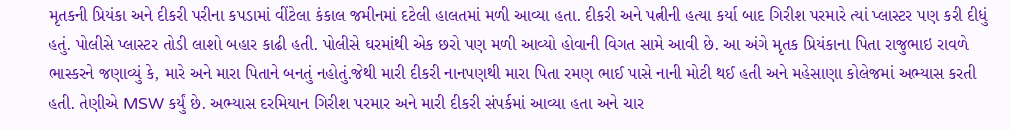મૃતકની પ્રિયંકા અને દીકરી પરીના કપડામાં વીંટેલા કંકાલ જમીનમાં દટેલી હાલતમાં મળી આવ્યા હતા. દીકરી અને પત્નીની હત્યા કર્યા બાદ ગિરીશ પરમારે ત્યાં પ્લાસ્ટર પણ કરી દીધું હતું. પોલીસે પ્લાસ્ટર તોડી લાશો બહાર કાઢી હતી. પોલીસે ઘરમાંથી એક છરો પણ મળી આવ્યો હોવાની વિગત સામે આવી છે. આ અંગે મૃતક પ્રિયંકાના પિતા રાજુભાઇ રાવળે ભાસ્કરને જણાવ્યું કે, મારે અને મારા પિતાને બનતું નહોતું.જેથી મારી દીકરી નાનપણથી મારા પિતા રમણ ભાઈ પાસે નાની મોટી થઈ હતી અને મહેસાણા કોલેજમાં અભ્યાસ કરતી હતી. તેણીએ MSW કર્યું છે. અભ્યાસ દરમિયાન ગિરીશ પરમાર અને મારી દીકરી સંપર્કમાં આવ્યા હતા અને ચાર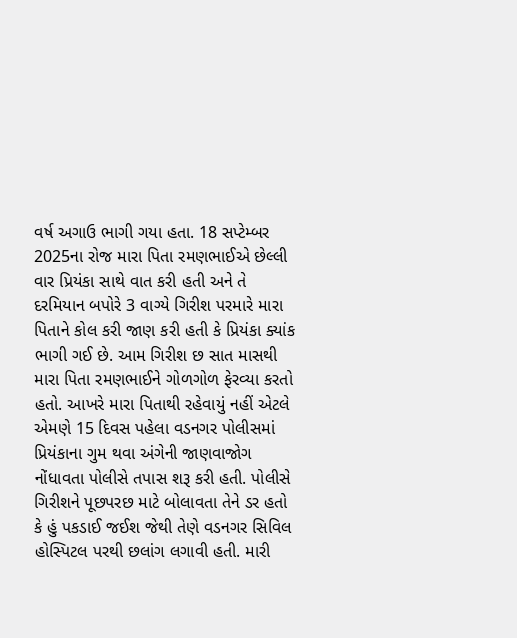વર્ષ અગાઉ ભાગી ગયા હતા. 18 સપ્ટેમ્બર 2025ના રોજ મારા પિતા રમણભાઈએ છેલ્લી વાર પ્રિયંકા સાથે વાત કરી હતી અને તે દરમિયાન બપોરે 3 વાગ્યે ગિરીશ પરમારે મારા પિતાને કોલ કરી જાણ કરી હતી કે પ્રિયંકા ક્યાંક ભાગી ગઈ છે. આમ ગિરીશ છ સાત માસથી મારા પિતા રમણભાઈને ગોળગોળ ફેરવ્યા કરતો હતો. આખરે મારા પિતાથી રહેવાયું નહીં એટલે એમણે 15 દિવસ પહેલા વડનગર પોલીસમાં પ્રિયંકાના ગુમ થવા અંગેની જાણવાજોગ નોંધાવતા પોલીસે તપાસ શરૂ કરી હતી. પોલીસે ગિરીશને પૂછપરછ માટે બોલાવતા તેને ડર હતો કે હું પકડાઈ જઈશ જેથી તેણે વડનગર સિવિલ હોસ્પિટલ પરથી છલાંગ લગાવી હતી. મારી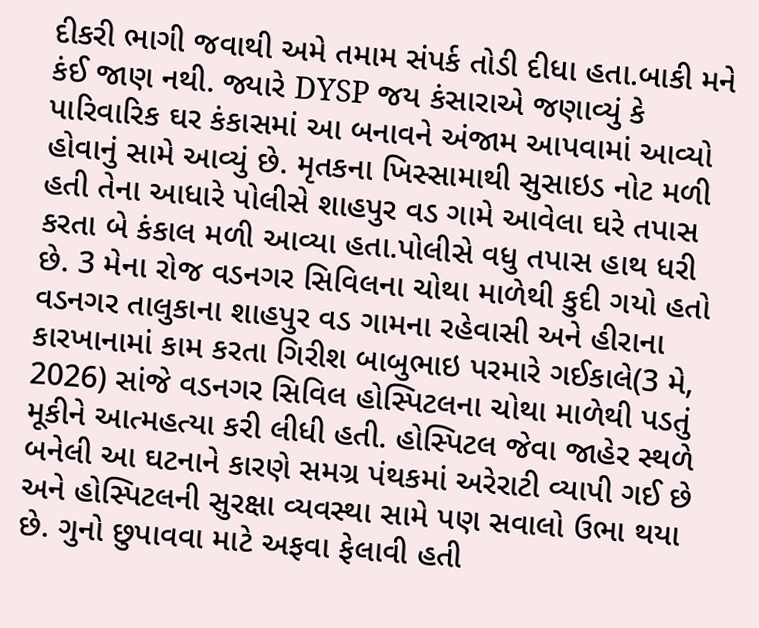દીકરી ભાગી જવાથી અમે તમામ સંપર્ક તોડી દીધા હતા.બાકી મને કંઈ જાણ નથી. જ્યારે DYSP જય કંસારાએ જણાવ્યું કે પારિવારિક ઘર કંકાસમાં આ બનાવને અંજામ આપવામાં આવ્યો હોવાનું સામે આવ્યું છે. મૃતકના ખિસ્સામાથી સુસાઇડ નોટ મળી હતી તેના આધારે પોલીસે શાહપુર વડ ગામે આવેલા ઘરે તપાસ કરતા બે કંકાલ મળી આવ્યા હતા.પોલીસે વધુ તપાસ હાથ ધરી છે. 3 મેના રોજ વડનગર સિવિલના ચોથા માળેથી કુદી ગયો હતો વડનગર તાલુકાના શાહપુર વડ ગામના રહેવાસી અને હીરાના કારખાનામાં કામ કરતા ગિરીશ બાબુભાઇ પરમારે ગઈકાલે(3 મે, 2026) સાંજે વડનગર સિવિલ હોસ્પિટલના ચોથા માળેથી પડતું મૂકીને આત્મહત્યા કરી લીધી હતી. હોસ્પિટલ જેવા જાહેર સ્થળે બનેલી આ ઘટનાને કારણે સમગ્ર પંથકમાં અરેરાટી વ્યાપી ગઈ છે અને હોસ્પિટલની સુરક્ષા વ્યવસ્થા સામે પણ સવાલો ઉભા થયા છે. ગુનો છુપાવવા માટે અફવા ફેલાવી હતી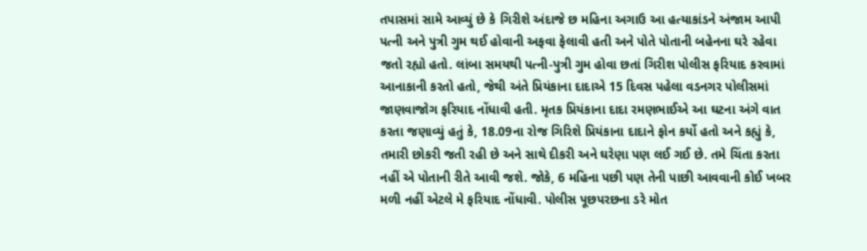તપાસમાં સામે આવ્યું છે કે ગિરીશે અંદાજે છ મહિના અગાઉ આ હત્યાકાંડને અંજામ આપી પત્ની અને પુત્રી ગુમ થઈ હોવાની અફવા ફેલાવી હતી અને પોતે પોતાની બહેનના ઘરે રહેવા જતો રહ્યો હતો. લાંબા સમયથી પત્ની-પુત્રી ગુમ હોવા છતાં ગિરીશ પોલીસ ફરિયાદ કરવામાં આનાકાની કરતો હતો, જેથી અંતે પ્રિયંકાના દાદાએ 15 દિવસ પહેલા વડનગર પોલીસમાં જાણવાજોગ ફરિયાદ નોંધાવી હતી. મૃતક પ્રિયંકાના દાદા રમણભાઈએ આ ઘટના અંગે વાત કરતા જણાવ્યું હતું કે, 18.09ના રોજ ગિરિશે પ્રિયંકાના દાદાને ફોન કર્યો હતો અને કહ્યું કે, તમારી છોકરી જતી રહી છે અને સાથે દીકરી અને ઘરેણા પણ લઈ ગઈ છે. તમે ચિંતા કરતા નહીં એ પોતાની રીતે આવી જશે. જોકે, 6 મહિના પછી પણ તેની પાછી આવવાની કોઈ ખબર મળી નહીં એટલે મે ફરિયાદ નોંધાવી. પોલીસ પૂછપરછના ડરે મોત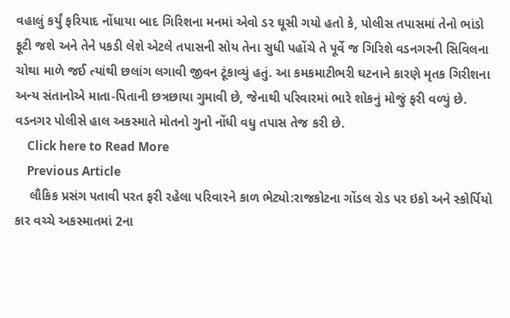વહાલું કર્યું ફરિયાદ નોંધાયા બાદ ગિરિશના મનમાં એવો ડર ઘૂસી ગયો હતો કે, પોલીસ તપાસમાં તેનો ભાંડો ફૂટી જશે અને તેને પકડી લેશે એટલે તપાસની સોય તેના સુધી પહોંચે તે પૂર્વે જ ગિરિશે વડનગરની સિવિલના ચોથા માળે જઈ ત્યાંથી છલાંગ લગાવી જીવન ટૂંકાવ્યું હતું. આ કમકમાટીભરી ઘટનાને કારણે મૃતક ગિરીશના અન્ય સંતાનોએ માતા-પિતાની છત્રછાયા ગુમાવી છે, જેનાથી પરિવારમાં ભારે શોકનું મોજું ફરી વળ્યું છે. વડનગર પોલીસે હાલ અકસ્માતે મોતનો ગુનો નોંધી વધુ તપાસ તેજ કરી છે.
    Click here to Read More
    Previous Article
    લૌકિક પ્રસંગ પતાવી પરત ફરી રહેલા પરિવારને કાળ ભેટ્યો:રાજકોટના ગોંડલ રોડ પર ઇકો અને સ્કોર્પિયો કાર વચ્ચે અકસ્માતમાં 2ના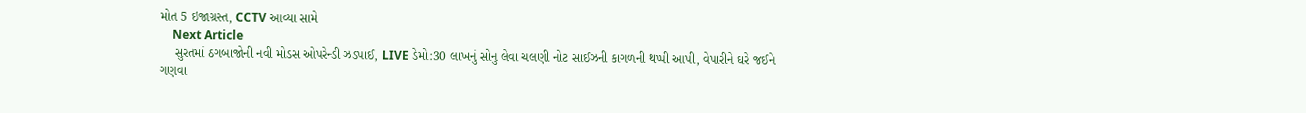મોત 5 ઇજાગ્રસ્ત, CCTV આવ્યા સામે
    Next Article
    સુરતમાં ઠગબાજોની નવી મોડસ ઓપરેન્ડી ઝડપાઈ, LIVE ડેમો:30 લાખનું સોનુ લેવા ચલણી નોટ સાઈઝની કાગળની થપ્પી આપી, વેપારીને ઘરે જઈને ગણવા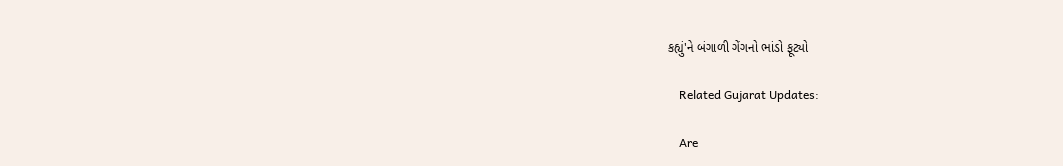કહ્યું'ને બંગાળી ગેંગનો ભાંડો ફૂટ્યો

    Related Gujarat Updates:

    Are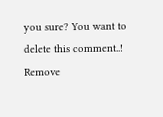you sure? You want to delete this comment..! Remove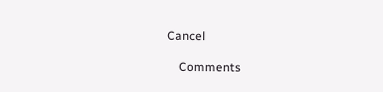Cancel

    Comments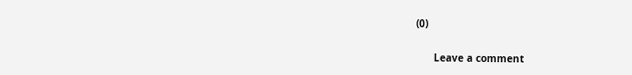(0)

      Leave a comment